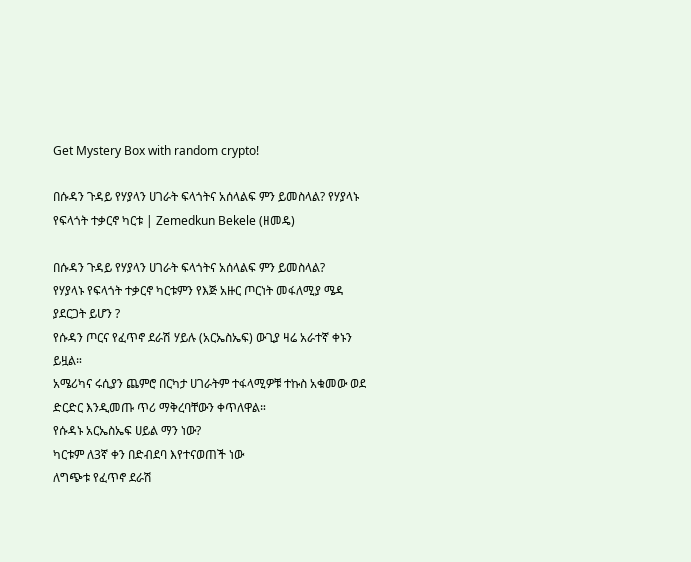Get Mystery Box with random crypto!

በሱዳን ጉዳይ የሃያላን ሀገራት ፍላጎትና አሰላልፍ ምን ይመስላል? የሃያላኑ የፍላጎት ተቃርኖ ካርቱ | Zemedkun Bekele (ዘመዴ)

በሱዳን ጉዳይ የሃያላን ሀገራት ፍላጎትና አሰላልፍ ምን ይመስላል?
የሃያላኑ የፍላጎት ተቃርኖ ካርቱምን የእጅ አዙር ጦርነት መፋለሚያ ሜዳ ያደርጋት ይሆን ?
የሱዳን ጦርና የፈጥኖ ደራሽ ሃይሉ (አርኤስኤፍ) ውጊያ ዛሬ አራተኛ ቀኑን ይዟል።
አሜሪካና ሩሲያን ጨምሮ በርካታ ሀገራትም ተፋላሚዎቹ ተኩስ አቁመው ወደ ድርድር እንዲመጡ ጥሪ ማቅረባቸውን ቀጥለዋል።
የሱዳኑ አርኤስኤፍ ሀይል ማን ነው?
ካርቱም ለ3ኛ ቀን በድብደባ እየተናወጠች ነው
ለግጭቱ የፈጥኖ ደራሽ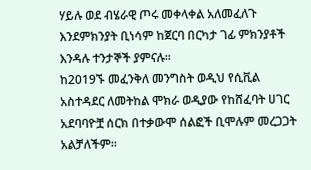ሃይሉ ወደ ብሄራዊ ጦሩ መቀላቀል አለመፈለጉ እንደምክንያት ቢነሳም ከጀርባ በርካታ ገፊ ምክንያቶች እንዳሉ ተንታኞች ያምናሉ።
ከ2019ኙ መፈንቅለ መንግስት ወዲህ የሲቪል አስተዳደር ለመትከል ሞክራ ወዲያው የከሸፈባት ሀገር አደባባዮቿ ሰርክ በተቃውሞ ሰልፎች ቢሞሉም መረጋጋት አልቻለችም።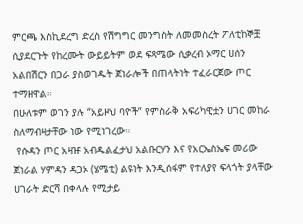ምርጫ እስኪደረግ ድረስ የሽግግር መንግስት ለመመስረት ፖለቲከኞቿ ሲያደርጉት የከረሙት ውይይትም ወደ ፍጻሜው ሲቃረብ ኦማር ሀሰን አልበሽርን በጋራ ያስወገዱት ጀነራሎች በጠላትነት ተፈራርጀው ጦር ተማዘዋል።
በሁለቱም ወገን ያሉ “አይዞህ ባዮች” የምስራቅ አፍሪካዊቷን ሀገር መከራ ስለማብዛታቸው ነው የሚነገረው።
 የሱዳን ጦር አዛዡ አብዱልፈታህ አልቡርሃን እና የአርኤስኤፍ መሪው ጀነራል ሃምዳን ዳጋኦ (ሄሜቲ) ልዩነት እንዲሰፋም የተለያየ ፍላጎት ያላቸው ሀገራት ድርሻ በቀላሉ የሚታይ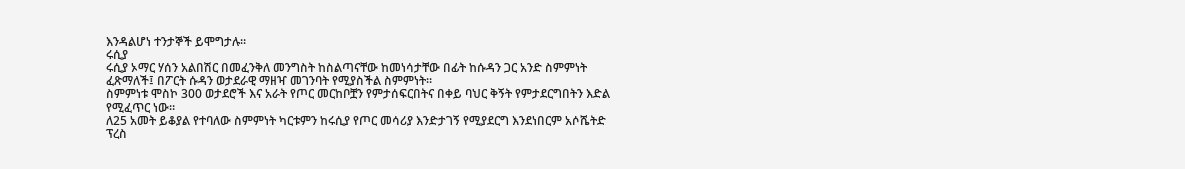እንዳልሆነ ተንታኞች ይሞግታሉ።
ሩሲያ
ሩሲያ ኦማር ሃሰን አልበሽር በመፈንቅለ መንግስት ከስልጣናቸው ከመነሳታቸው በፊት ከሱዳን ጋር አንድ ስምምነት ፈጽማለች፤ በፖርት ሱዳን ወታደራዊ ማዘዣ መገንባት የሚያስችል ስምምነት።
ስምምነቱ ሞስኮ 300 ወታደሮች እና አራት የጦር መርከቦቿን የምታሰፍርበትና በቀይ ባህር ቅኝት የምታደርግበትን እድል የሚፈጥር ነው።
ለ25 አመት ይቆያል የተባለው ስምምነት ካርቱምን ከሩሲያ የጦር መሳሪያ እንድታገኝ የሚያደርግ እንደነበርም አሶሼትድ ፕረስ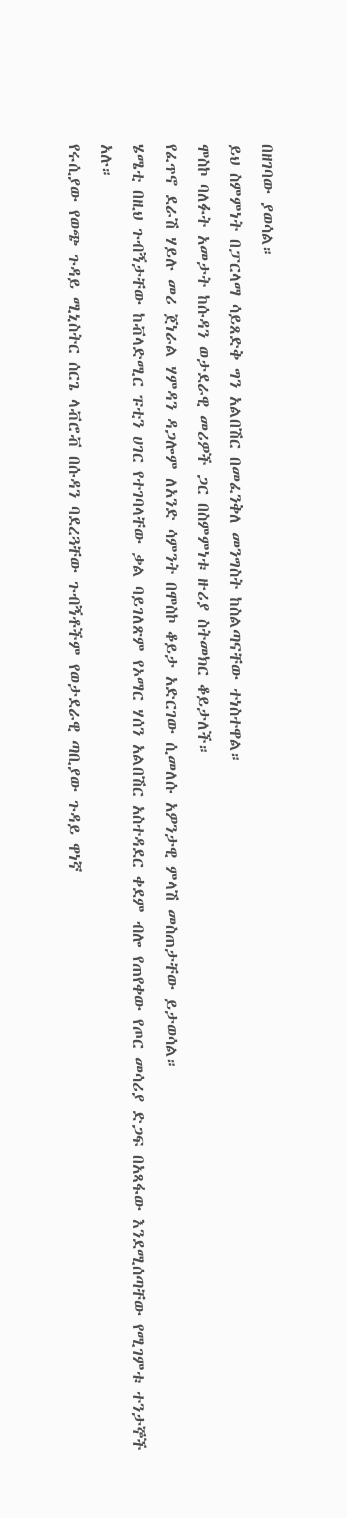በዘገባው ያወሳል።
ይህ ስምምነት በፓርላማ ሳይጸድቅ ግን አልበሽር በመፈንቅለ መንግስት ከስልጣናቸው ተነስተዋል።
ሞስኮ ባለፉት አመታት ከሱዳን ወታደራዊ መሪዎች ጋር በስምምነቱ ዙሪያ ስትመክር ቆይታለች።
የፈጥኖ ደራሽ ሃይሉ መሪ ጀነራል ሃምዳን ዳጋሎም ለአንድ ሳምንት በሞስኮ ቆይታ አድርገው ሲመለሱ አዎንታዊ ምላሽ መስጠታቸው ይታወሳል።
ሄሜቲ በዚህ ጉብኝታቸው ከቭላድሚር ፑቲን ሀገር የተገባላቸው ቃል ባይገለጽም የኦማር ሃሰን አልበሽር አስተዳደር ቀደም ብሎ የጠየቀው የጦር መሳሪያ ድጋፍ በአጻፋው እንደሚሰጣቸው የሚገምቱ ተንታኞች አሉ።
የሩሲያው የወጭ ጉዳይ ሚኒስትር ሰርጌ ላቭሮቭ በሱዳን ባደረጓቸው ጉብኝቶችም የወታደራዊ ጣቢያው ጉዳይ ዋነኛ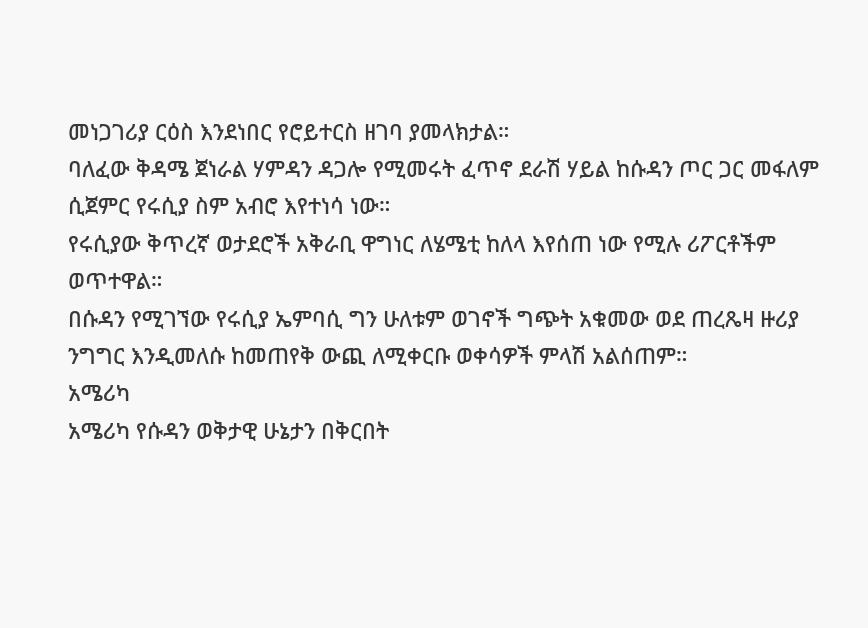መነጋገሪያ ርዕስ እንደነበር የሮይተርስ ዘገባ ያመላክታል።
ባለፈው ቅዳሜ ጀነራል ሃምዳን ዳጋሎ የሚመሩት ፈጥኖ ደራሽ ሃይል ከሱዳን ጦር ጋር መፋለም ሲጀምር የሩሲያ ስም አብሮ እየተነሳ ነው።
የሩሲያው ቅጥረኛ ወታደሮች አቅራቢ ዋግነር ለሄሜቲ ከለላ እየሰጠ ነው የሚሉ ሪፖርቶችም ወጥተዋል።
በሱዳን የሚገኘው የሩሲያ ኤምባሲ ግን ሁለቱም ወገኖች ግጭት አቁመው ወደ ጠረጼዛ ዙሪያ ንግግር እንዲመለሱ ከመጠየቅ ውጪ ለሚቀርቡ ወቀሳዎች ምላሽ አልሰጠም።
አሜሪካ
አሜሪካ የሱዳን ወቅታዊ ሁኔታን በቅርበት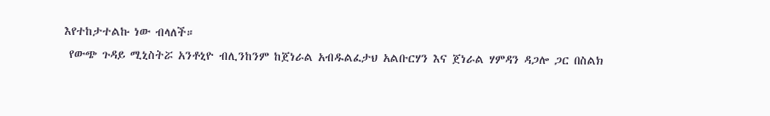እየተከታተልኩ ነው ብላለች።
 የውጭ ጉዳይ ሚኒስትሯ አንቶኒዮ ብሊንከንም ከጀነራል አብዱልፈታህ አልቡርሃን እና ጀነራል ሃምዳን ዳጋሎ ጋር በስልክ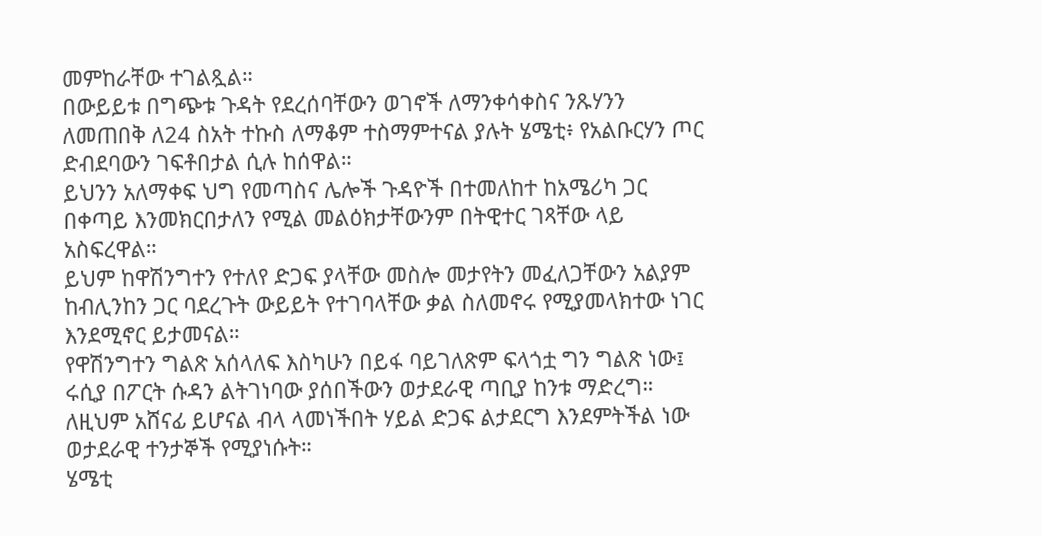መምከራቸው ተገልጿል።
በውይይቱ በግጭቱ ጉዳት የደረሰባቸውን ወገኖች ለማንቀሳቀስና ንጹሃንን ለመጠበቅ ለ24 ስአት ተኩስ ለማቆም ተስማምተናል ያሉት ሄሜቲ፥ የአልቡርሃን ጦር ድብደባውን ገፍቶበታል ሲሉ ከሰዋል።
ይህንን አለማቀፍ ህግ የመጣስና ሌሎች ጉዳዮች በተመለከተ ከአሜሪካ ጋር በቀጣይ እንመክርበታለን የሚል መልዕክታቸውንም በትዊተር ገጻቸው ላይ አስፍረዋል።
ይህም ከዋሽንግተን የተለየ ድጋፍ ያላቸው መስሎ መታየትን መፈለጋቸውን አልያም ከብሊንከን ጋር ባደረጉት ውይይት የተገባላቸው ቃል ስለመኖሩ የሚያመላክተው ነገር እንደሚኖር ይታመናል።
የዋሽንግተን ግልጽ አሰላለፍ እስካሁን በይፋ ባይገለጽም ፍላጎቷ ግን ግልጽ ነው፤ ሩሲያ በፖርት ሱዳን ልትገነባው ያሰበችውን ወታደራዊ ጣቢያ ከንቱ ማድረግ። ለዚህም አሸናፊ ይሆናል ብላ ላመነችበት ሃይል ድጋፍ ልታደርግ እንደምትችል ነው ወታደራዊ ተንታኞች የሚያነሱት።
ሄሜቲ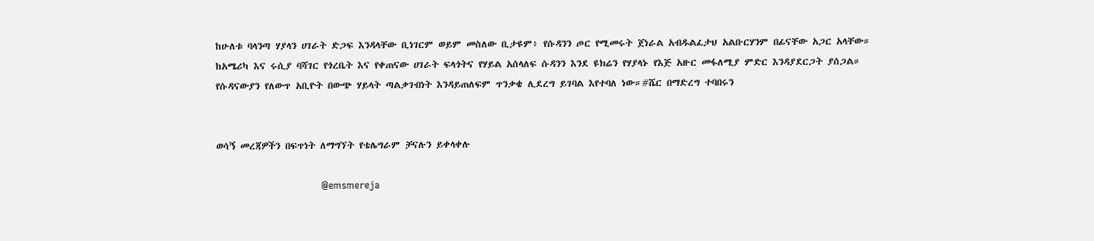ከሁለቱ ባላንጣ ሃያላን ሀገራት ድጋፍ እንዳላቸው ቢነገርም ወይም መስለው ቢታዩም፥ የሱዳንን ጦር የሚመሩት ጀነራል አብዱልፈታህ አልቡርሃንም በፊናቸው አጋር አላቸው።
ከአሜሪካ እና ሩሲያ ባሻገር የጎረቤት እና የቀጠናው ሀገራት ፍላጎትና የሃይል አሰላለፍ ሱዳንን እንደ ዩክሬን የሃያላኑ የእጅ አዙር መፋለሚያ ምድር እንዳያደርጋት ያሰጋል።
የሱዳናውያን የለውጥ አቢዮት በውጭ ሃይላት ጣልቃገብነት እንዳይጠለፍም ጥንቃቄ ሊደረግ ይገባል እየተባለ ነው።#ሼር በማድረግ ተባበሩን


ወሳኝ መረጃዎችን በፍጥነት ለማግኘት የቴሌግራም ቻናሉን ይቀላቀሉ

                                   @emsmereja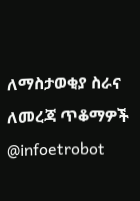ለማስታወቂያ ስራና ለመረጃ ጥቆማዎች @infoetrobot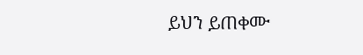ይህን ይጠቀሙ